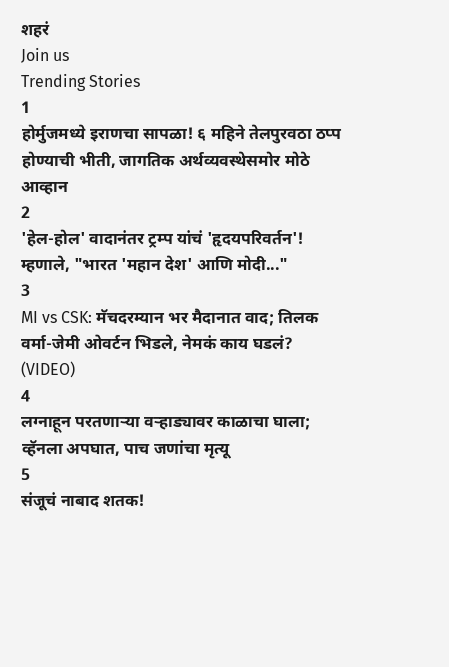शहरं
Join us
Trending Stories
1
होर्मुजमध्ये इराणचा सापळा! ६ महिने तेलपुरवठा ठप्प होण्याची भीती, जागतिक अर्थव्यवस्थेसमोर मोठे आव्हान
2
'हेल-होल' वादानंतर ट्रम्प यांचं 'हृदयपरिवर्तन'! म्हणाले, "भारत 'महान देश' आणि मोदी..."
3
MI vs CSK: मॅचदरम्यान भर मैदानात वाद; तिलक वर्मा-जेमी ओवर्टन भिडले, नेमकं काय घडलं? (VIDEO)
4
लग्नाहून परतणाऱ्या वऱ्हाड्यावर काळाचा घाला; व्हॅनला अपघात, पाच जणांचा मृत्यू
5
संजूचं नाबाद शतक!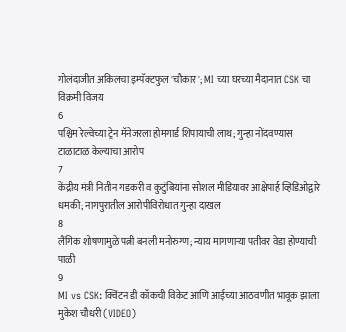गोलंदाजीत अकिलचा इम्पॅक्टफुल 'चौकार'; MI च्या घरच्या मैदानात CSK चा विक्रमी विजय
6
पश्चिम रेल्वेच्या ट्रेन मॅनेजरला होमगार्ड शिपायाची लाथ; गुन्हा नोंदवण्यास टाळाटाळ केल्याचा आरोप
7
केंद्रीय मंत्री नितीन गडकरी व कुटुंबियांना सोशल मीडियावर आक्षेपार्ह व्हिडिओद्वारे धमकी; नागपुरातील आरोपीविरोधात गुन्हा दाखल
8
लैंगिक शोषणामुळे पत्नी बनली मनोरुग्ण; न्याय मागणाऱ्या पतीवर वेडा होण्याची पाळी
9
MI vs CSK: क्विंटन डी कॉकची विकेट आणि आईच्या आठवणीत भावूक झाला मुकेश चौधरी (VIDEO)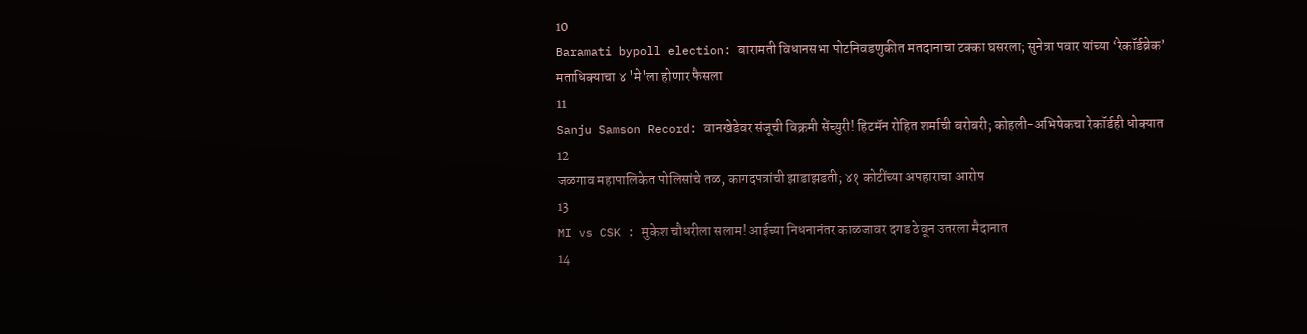10
Baramati bypoll election: बारामती विधानसभा पोटनिवडणुकीत मतदानाचा टक्का घसरला; सुनेत्रा पवार यांच्या ‘रेकॉर्डब्रेक’ मताधिक्याचा ४ 'मे'ला होणार फैसला
11
Sanju Samson Record: वानखेडेवर संजूची विक्रमी सेंच्युरी! हिटमॅन रोहित शर्माची बरोबरी; कोहली-अभिषेकचा रेकॉर्डही धोक्यात
12
जळगाव महापालिकेत पोलिसांचे तळ, कागदपत्रांची झाडाझडती; ४१ कोटींच्या अपहाराचा आरोप
13
MI vs CSK : मुकेश चौधरीला सलाम! आईच्या निधनानंतर काळजावर दगड ठेवून उतरला मैदानात
14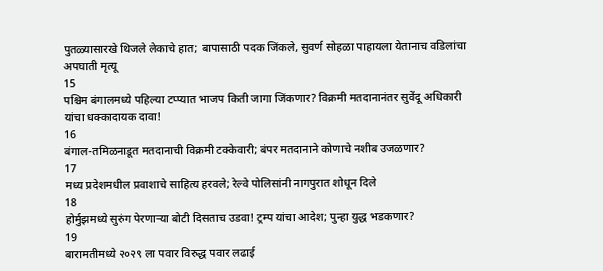पुतळ्यासारखे थिजले लेकाचे हात; बापासाठी पदक जिंकले, सुवर्ण सोहळा पाहायला येतानाच वडिलांचा अपघाती मृत्यू
15
पश्चिम बंगालमध्ये पहिल्या टप्प्यात भाजप किती जागा जिंकणार? विक्रमी मतदानानंतर सुवेंदू अधिकारी यांचा धक्कादायक दावा!
16
बंगाल-तमिळनाडूत मतदानाची विक्रमी टक्केवारी; बंपर मतदानाने कोणाचे नशीब उजळणार?
17
मध्य प्रदेशमधील प्रवाशाचे साहित्य हरवले; रेल्वे पोलिसांनी नागपुरात शोधून दिले
18
होर्मुझमध्ये सुरुंग पेरणाऱ्या बोटी दिसताच उडवा! ट्रम्प यांचा आदेश; पुन्हा युद्ध भडकणार?
19
बारामतीमध्ये २०२९ ला पवार विरुद्ध पवार लढाई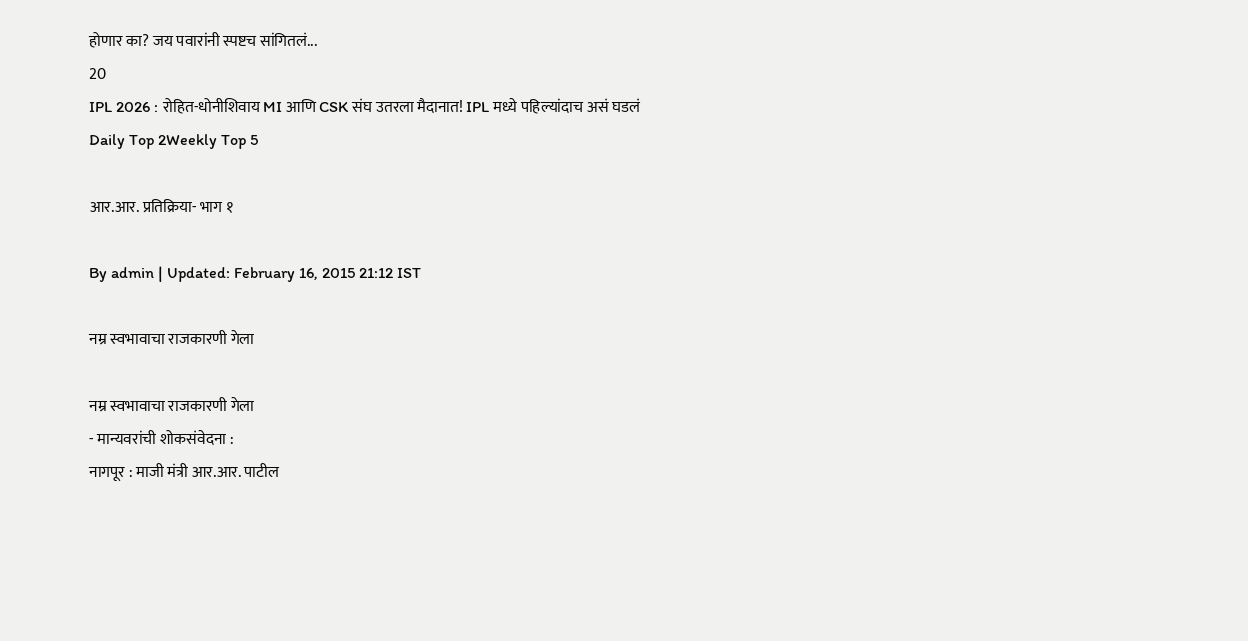होणार का? जय पवारांनी स्पष्टच सांगितलं...
20
IPL 2026 : रोहित-धोनीशिवाय MI आणि CSK संघ उतरला मैदानात! IPL मध्ये पहिल्यांदाच असं घडलं
Daily Top 2Weekly Top 5

आर.आर. प्रतिक्रिया- भाग १

By admin | Updated: February 16, 2015 21:12 IST

नम्र स्वभावाचा राजकारणी गेला

नम्र स्वभावाचा राजकारणी गेला
- मान्यवरांची शोकसंवेदना :
नागपूर : माजी मंत्री आर.आर. पाटील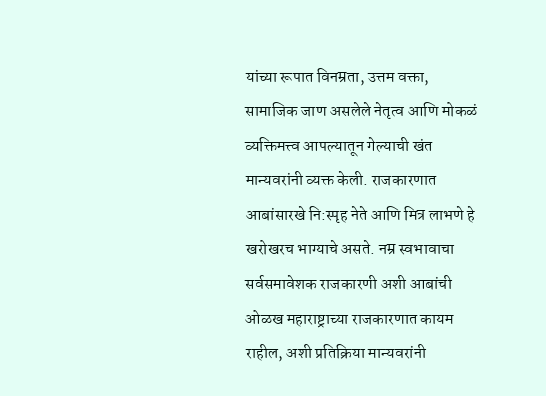यांच्या रूपात विनम्रता, उत्तम वक्ता, सामाजिक जाण असलेले नेतृत्व आणि मोकळं व्यक्तिमत्त्व आपल्यातून गेल्याची खंत मान्यवरांनी व्यक्त केली. राजकारणात आबांसारखे नि:स्पृह नेते आणि मित्र लाभणे हे खरोखरच भाग्याचे असते. नम्र स्वभावाचा सर्वसमावेशक राजकारणी अशी आबांची ओळख महाराष्ट्राच्या राजकारणात कायम राहील, अशी प्रतिक्रिया मान्यवरांनी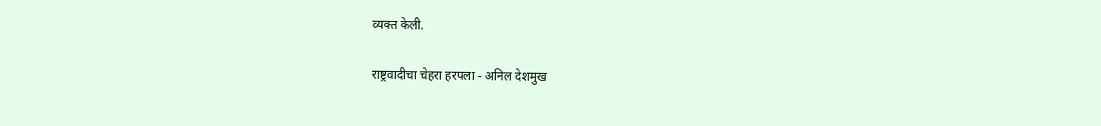व्यक्त केली.

राष्ट्रवादीचा चेहरा हरपला - अनिल देशमुख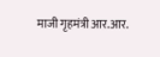माजी गृहमंत्री आर.आर.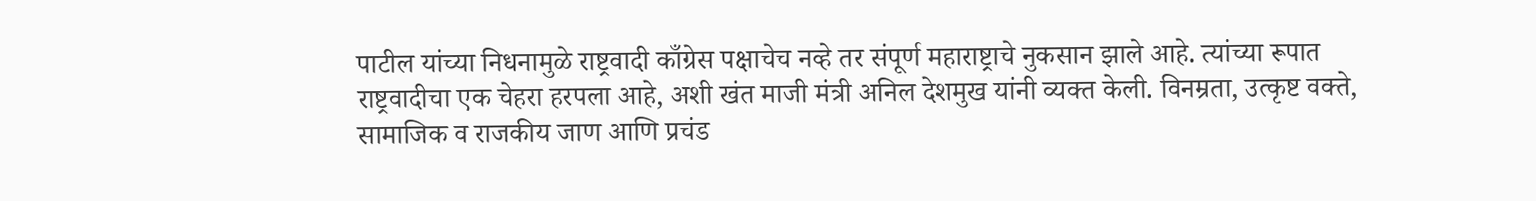पाटील यांच्या निधनामुळे राष्ट्रवादी काँग्रेस पक्षाचेच नव्हे तर संपूर्ण महाराष्ट्राचे नुकसान झाले आहे. त्यांच्या रूपात राष्ट्रवादीचा एक चेहरा हरपला आहे, अशी खंत माजी मंत्री अनिल देशमुख यांनी व्यक्त केली. विनम्रता, उत्कृष्ट वक्ते, सामाजिक व राजकीय जाण आणि प्रचंड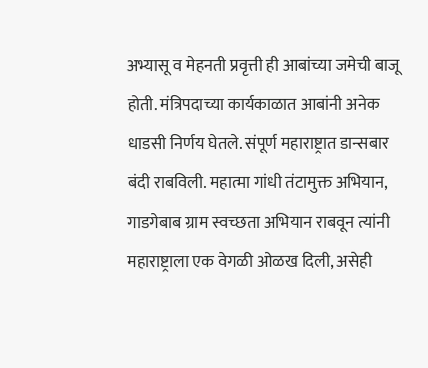अभ्यासू व मेहनती प्रवृत्ती ही आबांच्या जमेची बाजू होती. मंत्रिपदाच्या कार्यकाळात आबांनी अनेक धाडसी निर्णय घेतले. संपूर्ण महाराष्ट्रात डान्सबार बंदी राबविली. महात्मा गांधी तंटामुक्त अभियान, गाडगेबाब ग्राम स्वच्छता अभियान राबवून त्यांनी महाराष्ट्राला एक वेगळी ओळख दिली, असेही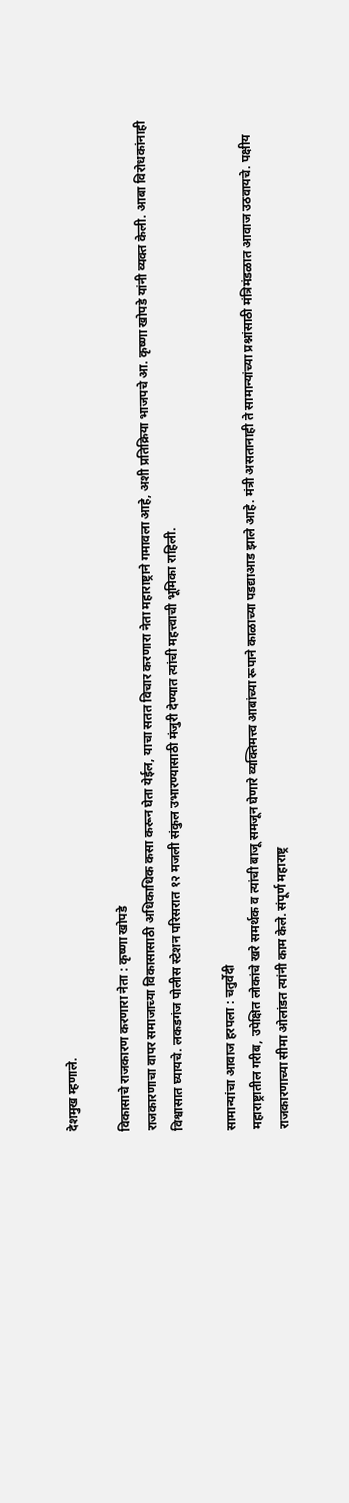देशमुख म्हणाले.

विकासाचे राजकारण करणारा नेता : कृष्णा खोपडे
राजकारणाचा वापर समाजाच्या विकासासाठी अधिकाधिक कसा करून घेता येईल, याचा सतत विचार करणारा नेता महाराष्ट्राने गमावला आहे, अशी प्रतिक्रिया भाजपचे आ. कृष्णा खोपडे यांनी व्यक्त केली. आबा विरोधकांनाही विश्वासात घ्यायचे. लकडगंज पोलीस स्टेशन परिसरात १२ मजली संकुल उभारण्यासाठी मंजुरी देण्यात त्यांची महत्त्वाची भूमिका राहिली.

सामान्यांचा आवाज हरपला : चतुर्वेदी
महाराष्ट्रातील गरीब, उपेक्षित लोकांचे खरे समर्थक व त्यांची बाजू समजून घेणारे व्यक्तिमत्त्व आबांच्या रूपाने काळाच्या पडद्याआड झाले आहे. मंत्री असतानाही ते सामान्यांच्या प्रश्नांसाठी मंत्रिमंडळात आवाज उठवायचे. पक्षीय राजकारणाच्या सीमा ओलांडत त्यांनी काम केले. संपूर्ण महाराष्ट्र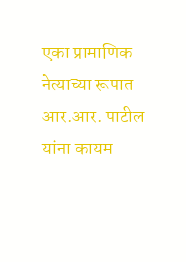एका प्रामाणिक नेत्याच्या रूपात आर.आर. पाटील यांना कायम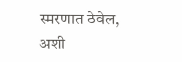स्मरणात ठेवेल, अशी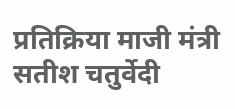प्रतिक्रिया माजी मंत्री सतीश चतुर्वेदी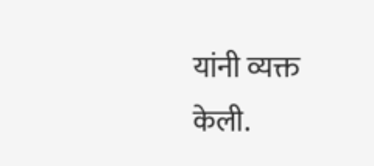यांनी व्यक्त केली.